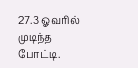27.3 ஓவரில் முடிந்த போட்டி.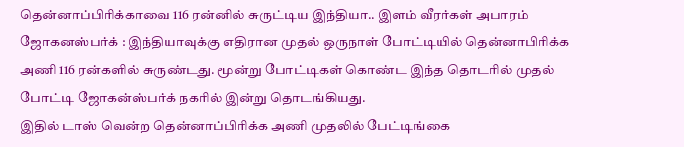தென்னாப்பிரிக்காவை 116 ரன்னில் சுருட்டிய இந்தியா.. இளம் வீரர்கள் அபாரம்
ஜோகனஸ்பர்க் : இந்தியாவுக்கு எதிரான முதல் ஒருநாள் போட்டியில் தென்னாபிரிக்க அணி 116 ரன்களில் சுருண்டது. மூன்று போட்டிகள் கொண்ட இந்த தொடரில் முதல் போட்டி ஜோகன்ஸ்பர்க் நகரில் இன்று தொடங்கியது.
இதில் டாஸ் வென்ற தென்னாப்பிரிக்க அணி முதலில் பேட்டிங்கை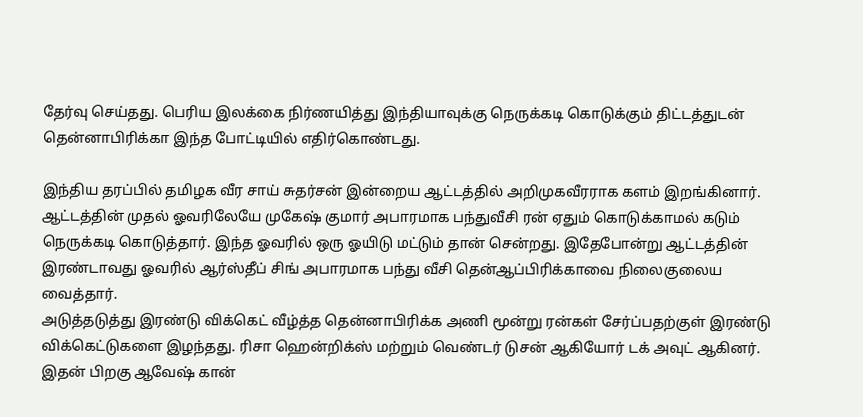தேர்வு செய்தது. பெரிய இலக்கை நிர்ணயித்து இந்தியாவுக்கு நெருக்கடி கொடுக்கும் திட்டத்துடன் தென்னாபிரிக்கா இந்த போட்டியில் எதிர்கொண்டது.

இந்திய தரப்பில் தமிழக வீர சாய் சுதர்சன் இன்றைய ஆட்டத்தில் அறிமுகவீரராக களம் இறங்கினார். ஆட்டத்தின் முதல் ஓவரிலேயே முகேஷ் குமார் அபாரமாக பந்துவீசி ரன் ஏதும் கொடுக்காமல் கடும் நெருக்கடி கொடுத்தார். இந்த ஓவரில் ஒரு ஓயிடு மட்டும் தான் சென்றது. இதேபோன்று ஆட்டத்தின் இரண்டாவது ஓவரில் ஆர்ஸ்தீப் சிங் அபாரமாக பந்து வீசி தென்ஆப்பிரிக்காவை நிலைகுலைய வைத்தார்.
அடுத்தடுத்து இரண்டு விக்கெட் வீழ்த்த தென்னாபிரிக்க அணி மூன்று ரன்கள் சேர்ப்பதற்குள் இரண்டு விக்கெட்டுகளை இழந்தது. ரிசா ஹென்றிக்ஸ் மற்றும் வெண்டர் டுசன் ஆகியோர் டக் அவுட் ஆகினர். இதன் பிறகு ஆவேஷ் கான்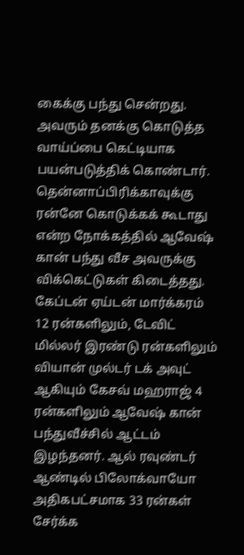கைக்கு பந்து சென்றது. அவரும் தனக்கு கொடுத்த வாய்ப்பை கெட்டியாக பயன்படுத்திக் கொண்டார். தென்னாப்பிரிக்காவுக்கு ரன்னே கொடுக்கக் கூடாது என்ற நோக்கத்தில் ஆவேஷ் கான் பந்து வீச அவருக்கு விக்கெட்டுகள் கிடைத்தது.
கேப்டன் ஏய்டன் மார்க்கரம் 12 ரன்களிலும், டேவிட் மில்லர் இரண்டு ரன்களிலும் வியான் முல்டர் டக் அவுட் ஆகியும் கேசவ் மஹராஜ் 4 ரன்களிலும் ஆவேஷ் கான் பந்துவீச்சில் ஆட்டம் இழந்தனர். ஆல் ரவுண்டர் ஆண்டில் பிலோக்வாயோ அதிகபட்சமாக 33 ரன்கள் சேர்க்க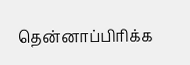தென்னாப்பிரிக்க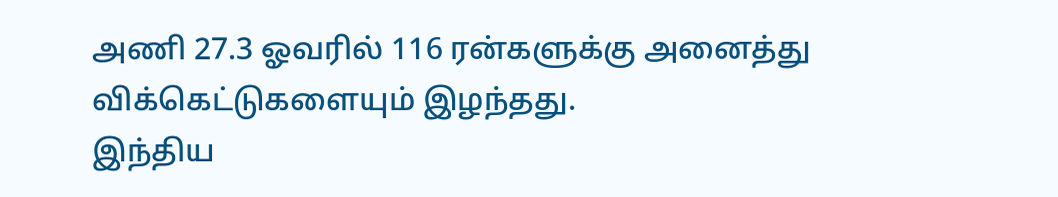அணி 27.3 ஓவரில் 116 ரன்களுக்கு அனைத்து விக்கெட்டுகளையும் இழந்தது.
இந்திய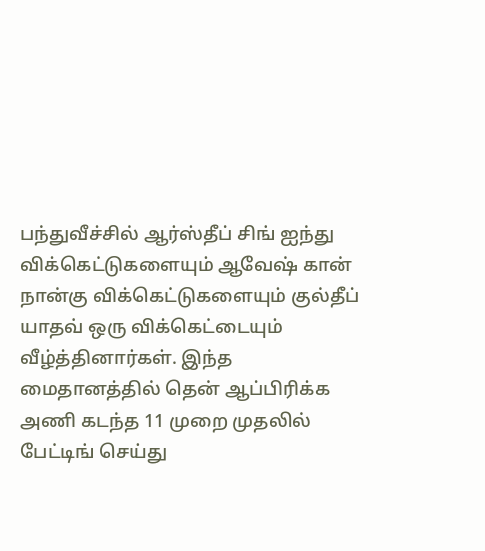பந்துவீச்சில் ஆர்ஸ்தீப் சிங் ஐந்து விக்கெட்டுகளையும் ஆவேஷ் கான் நான்கு விக்கெட்டுகளையும் குல்தீப் யாதவ் ஒரு விக்கெட்டையும் வீழ்த்தினார்கள். இந்த மைதானத்தில் தென் ஆப்பிரிக்க அணி கடந்த 11 முறை முதலில் பேட்டிங் செய்து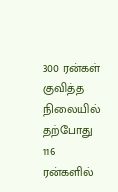300 ரன்கள் குவித்த நிலையில் தற்போது 116 ரன்களில்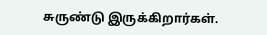சுருண்டு இருக்கிறார்கள்.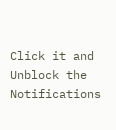Click it and Unblock the Notifications